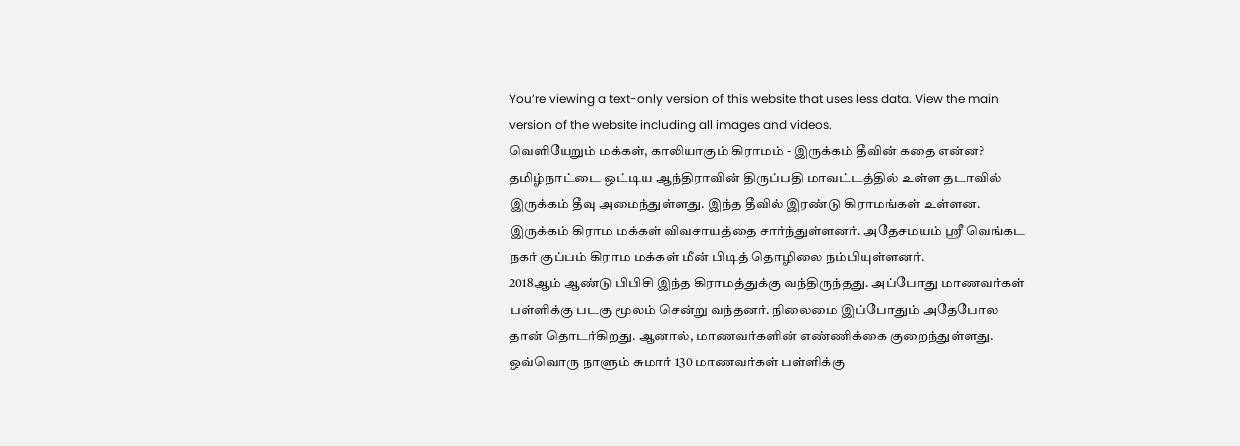You’re viewing a text-only version of this website that uses less data. View the main version of the website including all images and videos.
வெளியேறும் மக்கள், காலியாகும் கிராமம் - இருக்கம் தீவின் கதை என்ன?
தமிழ்நாட்டை ஒட்டிய ஆந்திராவின் திருப்பதி மாவட்டத்தில் உள்ள தடாவில் இருக்கம் தீவு அமைந்துள்ளது. இந்த தீவில் இரண்டு கிராமங்கள் உள்ளன. இருக்கம் கிராம மக்கள் விவசாயத்தை சார்ந்துள்ளனர். அதேசமயம் ஸ்ரீ வெங்கட நகர் குப்பம் கிராம மக்கள் மீன் பிடித் தொழிலை நம்பியுள்ளனர்.
2018ஆம் ஆண்டு பிபிசி இந்த கிராமத்துக்கு வந்திருந்தது. அப்போது மாணவர்கள் பள்ளிக்கு படகு மூலம் சென்று வந்தனர். நிலைமை இப்போதும் அதேபோல தான் தொடர்கிறது. ஆனால், மாணவர்களின் எண்ணிக்கை குறைந்துள்ளது.
ஒவ்வொரு நாளும் சுமார் 130 மாணவர்கள் பள்ளிக்கு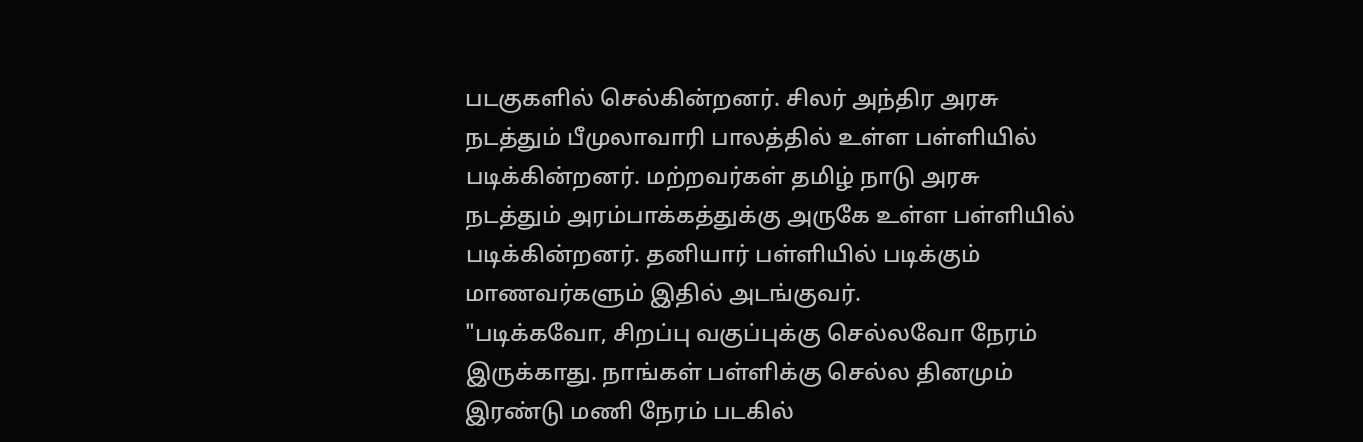படகுகளில் செல்கின்றனர். சிலர் அந்திர அரசு நடத்தும் பீமுலாவாரி பாலத்தில் உள்ள பள்ளியில் படிக்கின்றனர். மற்றவர்கள் தமிழ் நாடு அரசு நடத்தும் அரம்பாக்கத்துக்கு அருகே உள்ள பள்ளியில் படிக்கின்றனர். தனியார் பள்ளியில் படிக்கும் மாணவர்களும் இதில் அடங்குவர்.
"படிக்கவோ, சிறப்பு வகுப்புக்கு செல்லவோ நேரம் இருக்காது. நாங்கள் பள்ளிக்கு செல்ல தினமும் இரண்டு மணி நேரம் படகில்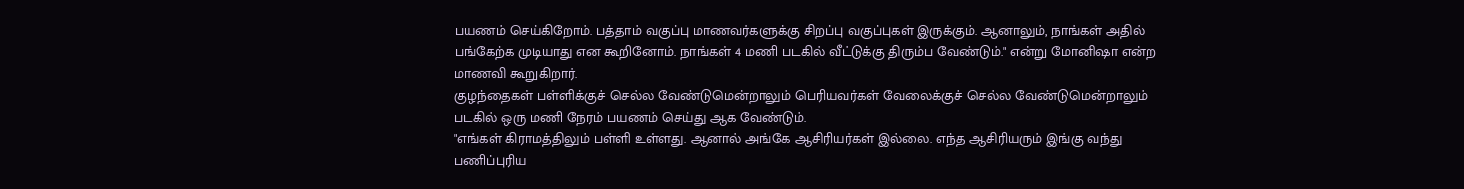பயணம் செய்கிறோம். பத்தாம் வகுப்பு மாணவர்களுக்கு சிறப்பு வகுப்புகள் இருக்கும். ஆனாலும், நாங்கள் அதில் பங்கேற்க முடியாது என கூறினோம். நாங்கள் 4 மணி படகில் வீட்டுக்கு திரும்ப வேண்டும்." என்று மோனிஷா என்ற மாணவி கூறுகிறார்.
குழந்தைகள் பள்ளிக்குச் செல்ல வேண்டுமென்றாலும் பெரியவர்கள் வேலைக்குச் செல்ல வேண்டுமென்றாலும் படகில் ஒரு மணி நேரம் பயணம் செய்து ஆக வேண்டும்.
"எங்கள் கிராமத்திலும் பள்ளி உள்ளது. ஆனால் அங்கே ஆசிரியர்கள் இல்லை. எந்த ஆசிரியரும் இங்கு வந்து பணிப்புரிய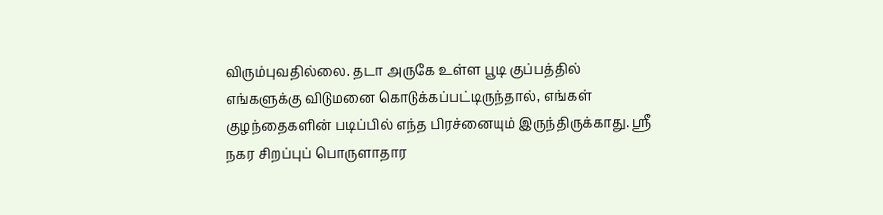விரும்புவதில்லை. தடா அருகே உள்ள பூடி குப்பத்தில் எங்களுக்கு விடுமனை கொடுக்கப்பட்டிருந்தால், எங்கள் குழந்தைகளின் படிப்பில் எந்த பிரச்னையும் இருந்திருக்காது. ஸ்ரீ நகர சிறப்புப் பொருளாதார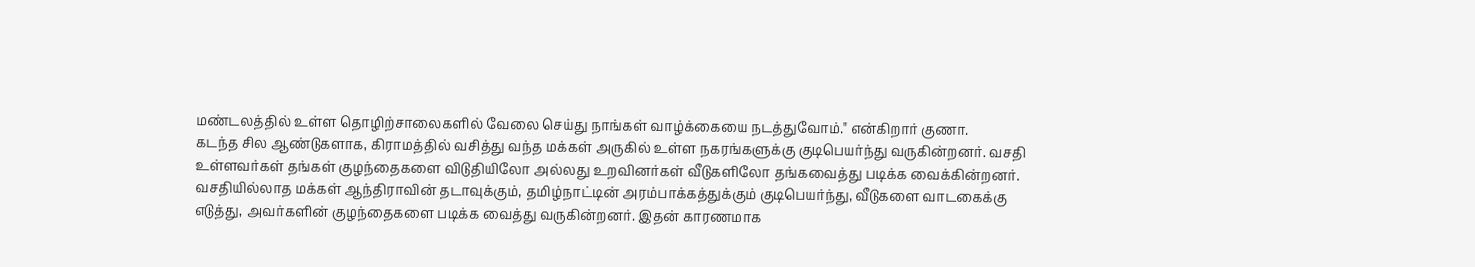மண்டலத்தில் உள்ள தொழிற்சாலைகளில் வேலை செய்து நாங்கள் வாழ்க்கையை நடத்துவோம்." என்கிறார் குணா.
கடந்த சில ஆண்டுகளாக, கிராமத்தில் வசித்து வந்த மக்கள் அருகில் உள்ள நகரங்களுக்கு குடிபெயர்ந்து வருகின்றனர். வசதி உள்ளவர்கள் தங்கள் குழந்தைகளை விடுதியிலோ அல்லது உறவினர்கள் வீடுகளிலோ தங்கவைத்து படிக்க வைக்கின்றனர். வசதியில்லாத மக்கள் ஆந்திராவின் தடாவுக்கும், தமிழ்நாட்டின் அரம்பாக்கத்துக்கும் குடிபெயர்ந்து, வீடுகளை வாடகைக்கு எடுத்து, அவர்களின் குழந்தைகளை படிக்க வைத்து வருகின்றனர். இதன் காரணமாக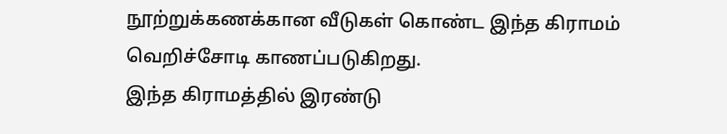நூற்றுக்கணக்கான வீடுகள் கொண்ட இந்த கிராமம் வெறிச்சோடி காணப்படுகிறது.
இந்த கிராமத்தில் இரண்டு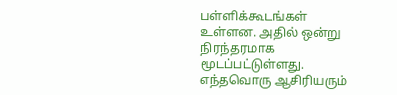பள்ளிக்கூடங்கள் உள்ளன. அதில் ஒன்று நிரந்தரமாக மூடப்பட்டுள்ளது. எந்தவொரு ஆசிரியரும்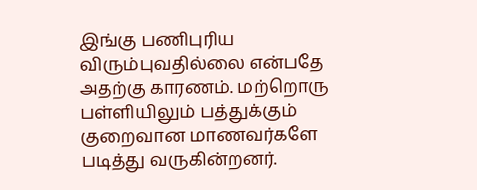இங்கு பணிபுரிய விரும்புவதில்லை என்பதே அதற்கு காரணம். மற்றொரு பள்ளியிலும் பத்துக்கும் குறைவான மாணவர்களே படித்து வருகின்றனர்.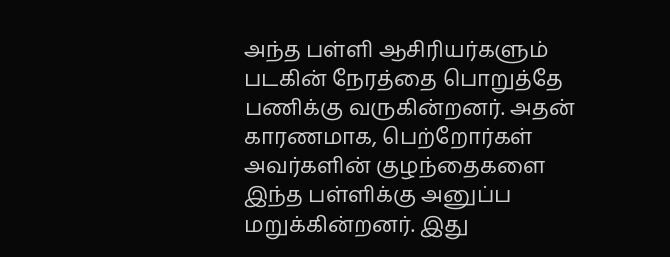அந்த பள்ளி ஆசிரியர்களும் படகின் நேரத்தை பொறுத்தே பணிக்கு வருகின்றனர். அதன் காரணமாக, பெற்றோர்கள் அவர்களின் குழந்தைகளை இந்த பள்ளிக்கு அனுப்ப மறுக்கின்றனர். இது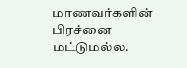மாணவர்களின் பிரச்னை மட்டுமல்ல.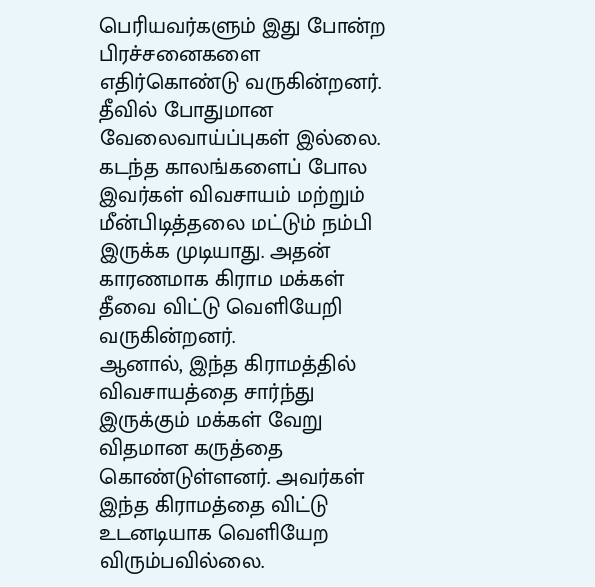பெரியவர்களும் இது போன்ற பிரச்சனைகளை எதிர்கொண்டு வருகின்றனர். தீவில் போதுமான வேலைவாய்ப்புகள் இல்லை. கடந்த காலங்களைப் போல இவர்கள் விவசாயம் மற்றும் மீன்பிடித்தலை மட்டும் நம்பி இருக்க முடியாது. அதன் காரணமாக கிராம மக்கள் தீவை விட்டு வெளியேறி வருகின்றனர்.
ஆனால், இந்த கிராமத்தில் விவசாயத்தை சார்ந்து இருக்கும் மக்கள் வேறு விதமான கருத்தை கொண்டுள்ளனர். அவர்கள் இந்த கிராமத்தை விட்டு உடனடியாக வெளியேற விரும்பவில்லை.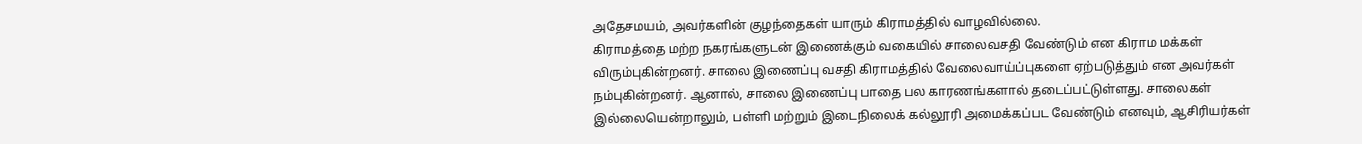அதேசமயம், அவர்களின் குழந்தைகள் யாரும் கிராமத்தில் வாழவில்லை.
கிராமத்தை மற்ற நகரங்களுடன் இணைக்கும் வகையில் சாலைவசதி வேண்டும் என கிராம மக்கள் விரும்புகின்றனர். சாலை இணைப்பு வசதி கிராமத்தில் வேலைவாய்ப்புகளை ஏற்படுத்தும் என அவர்கள் நம்புகின்றனர். ஆனால், சாலை இணைப்பு பாதை பல காரணங்களால் தடைப்பட்டுள்ளது. சாலைகள் இல்லையென்றாலும், பள்ளி மற்றும் இடைநிலைக் கல்லூரி அமைக்கப்பட வேண்டும் எனவும், ஆசிரியர்கள்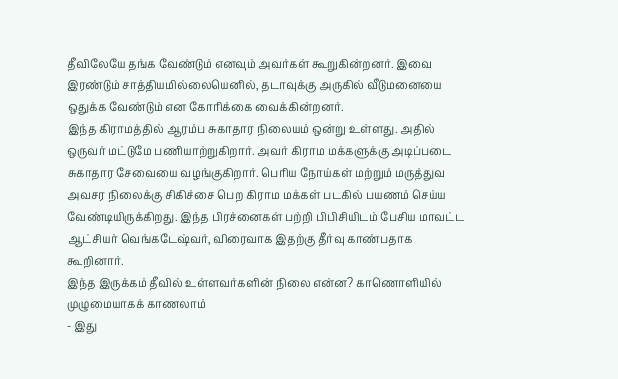தீவிலேயே தங்க வேண்டும் எனவும் அவர்கள் கூறுகின்றனர். இவை இரண்டும் சாத்தியமில்லையெனில், தடாவுக்கு அருகில் வீடுமனையை ஒதுக்க வேண்டும் என கோரிக்கை வைக்கின்றனர்.
இந்த கிராமத்தில் ஆரம்ப சுகாதார நிலையம் ஒன்று உள்ளது. அதில் ஒருவர் மட்டுமே பணியாற்றுகிறார். அவர் கிராம மக்களுக்கு அடிப்படை சுகாதார சேவையை வழங்குகிறார். பெரிய நோய்கள் மற்றும் மருத்துவ அவசர நிலைக்கு சிகிச்சை பெற கிராம மக்கள் படகில் பயணம் செய்ய வேண்டியிருக்கிறது. இந்த பிரச்னைகள் பற்றி பிபிசியிடம் பேசிய மாவட்ட ஆட்சியர் வெங்கடேஷ்வர், விரைவாக இதற்கு தீர்வு காண்பதாக கூறினார்.
இந்த இருக்கம் தீவில் உள்ளவர்களின் நிலை என்ன? காணொளியில் முழுமையாகக் காணலாம்
- இது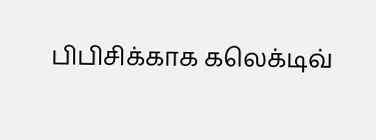பிபிசிக்காக கலெக்டிவ்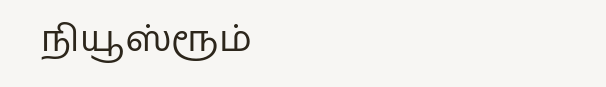நியூஸ்ரூம்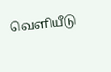வெளியீடு